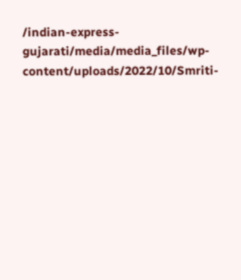/indian-express-gujarati/media/media_files/wp-content/uploads/2022/10/Smriti-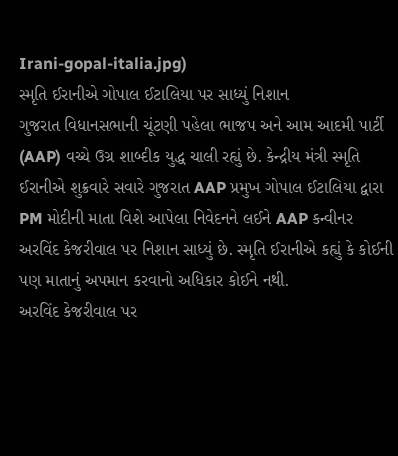Irani-gopal-italia.jpg)
સ્મૃતિ ઈરાનીએ ગોપાલ ઈટાલિયા પર સાધ્યું નિશાન
ગુજરાત વિધાનસભાની ચૂંટણી પહેલા ભાજપ અને આમ આદમી પાર્ટી (AAP) વચ્ચે ઉગ્ર શાબ્દીક યુદ્ધ ચાલી રહ્યું છે. કેન્દ્રીય મંત્રી સ્મૃતિ ઈરાનીએ શુક્રવારે સવારે ગુજરાત AAP પ્રમુખ ગોપાલ ઈટાલિયા દ્વારા PM મોદીની માતા વિશે આપેલા નિવેદનને લઈને AAP કન્વીનર અરવિંદ કેજરીવાલ પર નિશાન સાધ્યું છે. સ્મૃતિ ઈરાનીએ કહ્યું કે કોઈની પણ માતાનું અપમાન કરવાનો અધિકાર કોઈને નથી.
અરવિંદ કેજરીવાલ પર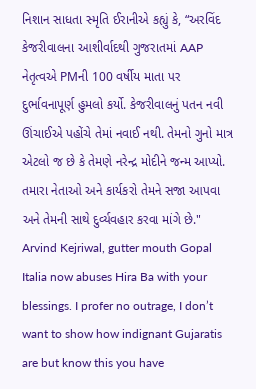નિશાન સાધતા સ્મૃતિ ઈરાનીએ કહ્યું કે, “અરવિંદ કેજરીવાલના આશીર્વાદથી ગુજરાતમાં AAP નેતૃત્વએ PMની 100 વર્ષીય માતા પર દુર્ભાવનાપૂર્ણ હુમલો કર્યો. કેજરીવાલનું પતન નવી ઊંચાઈએ પહોંચે તેમાં નવાઈ નથી. તેમનો ગુનો માત્ર એટલો જ છે કે તેમણે નરેન્દ્ર મોદીને જન્મ આપ્યો. તમારા નેતાઓ અને કાર્યકરો તેમને સજા આપવા અને તેમની સાથે દુર્વ્યવહાર કરવા માંગે છે."
Arvind Kejriwal, gutter mouth Gopal Italia now abuses Hira Ba with your blessings. I profer no outrage, I don’t want to show how indignant Gujaratis are but know this you have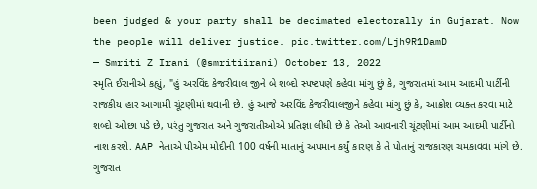been judged & your party shall be decimated electorally in Gujarat. Now the people will deliver justice. pic.twitter.com/Ljh9R1DamD
— Smriti Z Irani (@smritiirani) October 13, 2022
સ્મૃતિ ઈરાનીએ કહ્યું, "હું અરવિંદ કેજરીવાલ જીને બે શબ્દો સ્પષ્ટપણે કહેવા માંગુ છું કે, ગુજરાતમાં આમ આદમી પાર્ટીની રાજકીય હાર આગામી ચૂંટણીમાં થવાની છે. હું આજે અરવિંદ કેજરીવાલજીને કહેવા માંગુ છું કે, આક્રોશ વ્યક્ત કરવા માટે શબ્દો ઓછા પડે છે, પરંતુ ગુજરાત અને ગુજરાતીઓએ પ્રતિજ્ઞા લીધી છે કે તેઓ આવનારી ચૂંટણીમાં આમ આદમી પાર્ટીનો નાશ કરશે. AAP નેતાએ પીએમ મોદીની 100 વર્ષની માતાનું અપમાન કર્યું કારણ કે તે પોતાનું રાજકારણ ચમકાવવા માંગે છે. ગુજરાત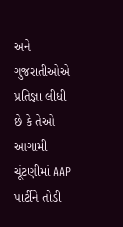અને ગુજરાતીઓએ પ્રતિજ્ઞા લીધી છે કે તેઓ આગામી ચૂંટણીમાં AAP પાર્ટીને તોડી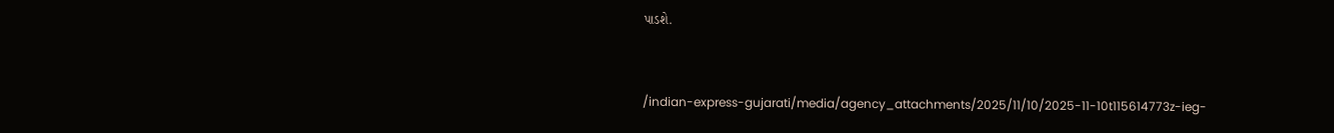પાડશે.


/indian-express-gujarati/media/agency_attachments/2025/11/10/2025-11-10t115614773z-ieg-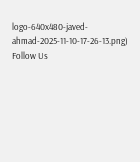logo-640x480-javed-ahmad-2025-11-10-17-26-13.png)
Follow Us